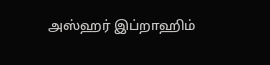அஸ்ஹர் இப்றாஹிம்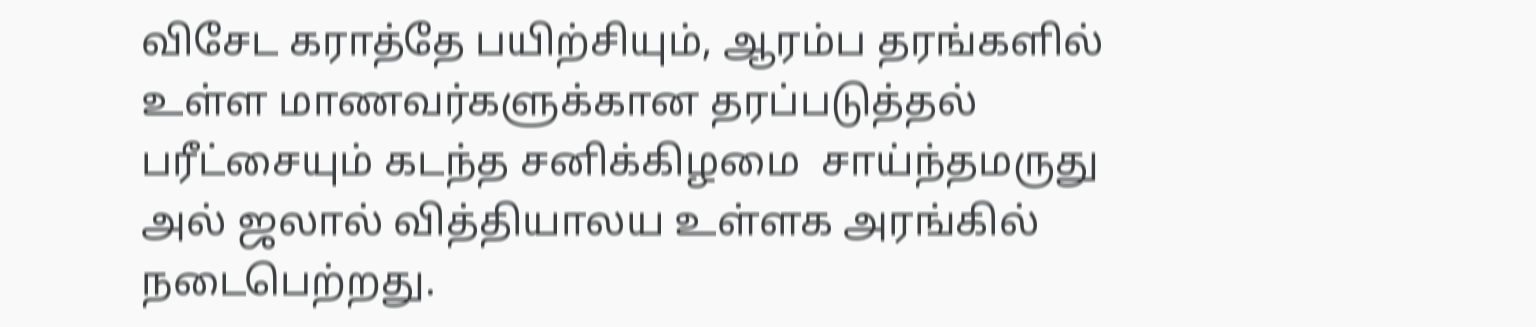விசேட கராத்தே பயிற்சியும், ஆரம்ப தரங்களில் உள்ள மாணவர்களுக்கான தரப்படுத்தல் பரீட்சையும் கடந்த சனிக்கிழமை  சாய்ந்தமருது அல் ஜலால் வித்தியாலய உள்ளக அரங்கில் நடைபெற்றது.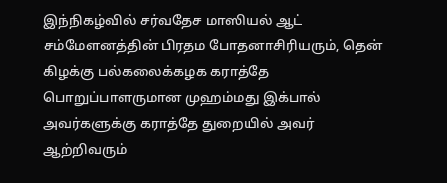இந்நிகழ்வில் சர்வதேச மாஸியல் ஆட் சம்மேளனத்தின் பிரதம போதனாசிரியரும், தென் கிழக்கு பல்கலைக்கழக கராத்தே பொறுப்பாளருமான முஹம்மது இக்பால் அவர்களுக்கு கராத்தே துறையில் அவர் ஆற்றிவரும்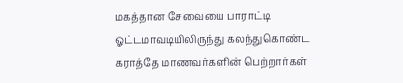மகத்தான சேவையை பாராட்டி
ஓட்டமாவடியிலிருந்து கலந்துகொண்ட கராத்தே மாணவர்களின் பெற்றார்கள்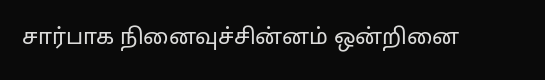சார்பாக நினைவுச்சின்னம் ஒன்றினை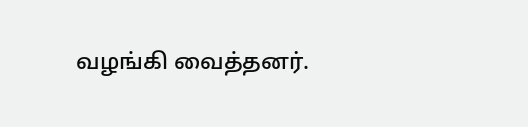வழங்கி வைத்தனர்.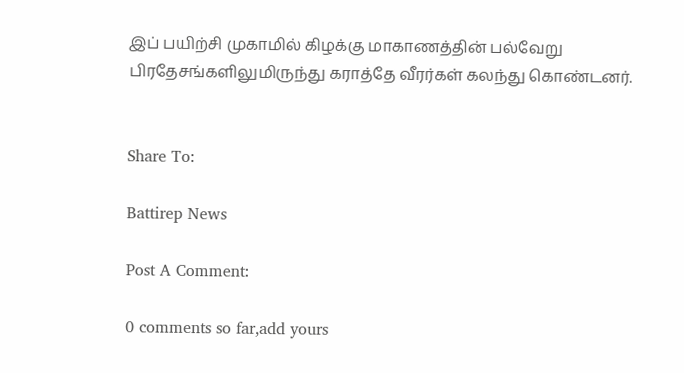இப் பயிற்சி முகாமில் கிழக்கு மாகாணத்தின் பல்வேறு பிரதேசங்களிலுமிருந்து கராத்தே வீரர்கள் கலந்து கொண்டனர்.


Share To:

Battirep News

Post A Comment:

0 comments so far,add yours